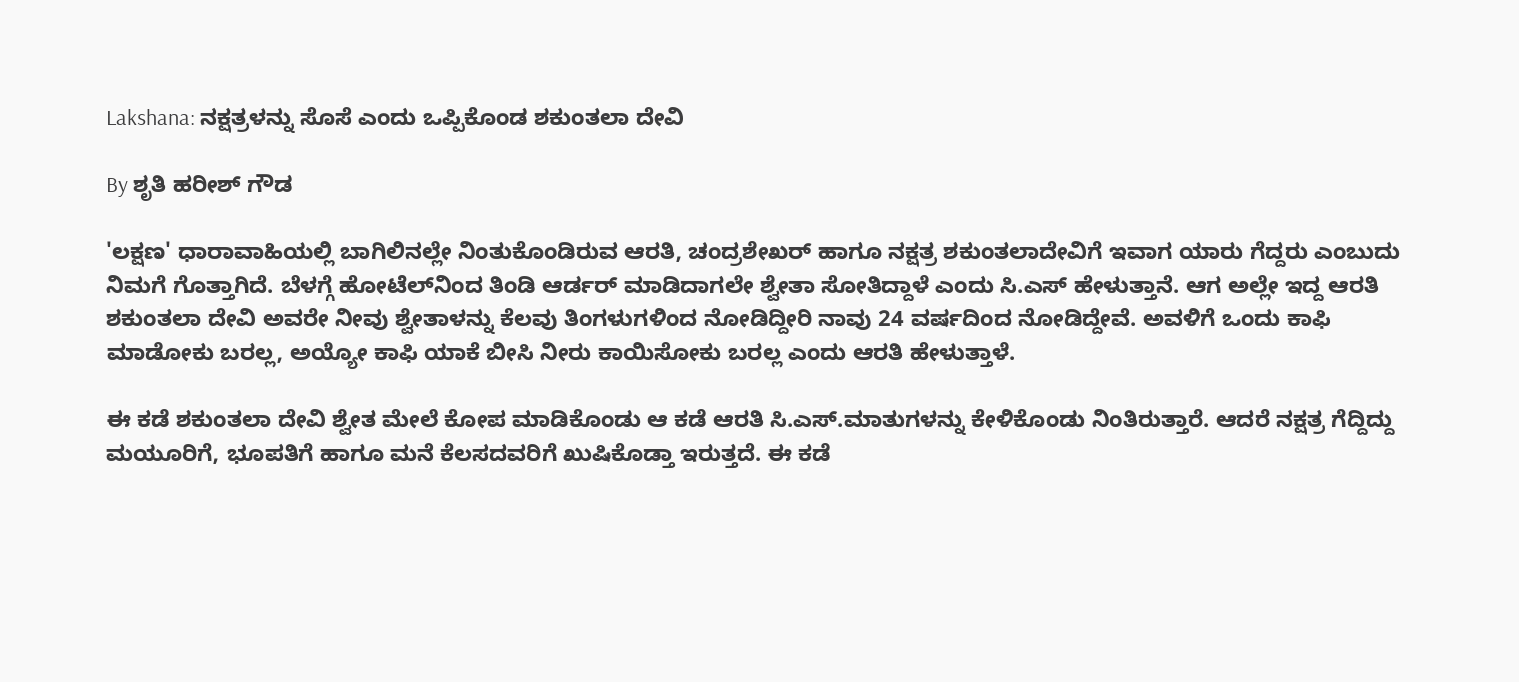Lakshana: ನಕ್ಷತ್ರಳನ್ನು ಸೊಸೆ ಎಂದು ಒಪ್ಪಿಕೊಂಡ ಶಕುಂತಲಾ ದೇವಿ

By ಶೃತಿ ಹರೀಶ್ ಗೌಡ

'ಲಕ್ಷಣ' ಧಾರಾವಾಹಿಯಲ್ಲಿ ಬಾಗಿಲಿನಲ್ಲೇ ನಿಂತುಕೊಂಡಿರುವ ಆರತಿ, ಚಂದ್ರಶೇಖರ್‌ ಹಾಗೂ ನಕ್ಷತ್ರ ‌ಶಕುಂತಲಾದೇವಿಗೆ ಇವಾಗ ಯಾರು ಗೆದ್ದರು ಎಂಬುದು ನಿಮಗೆ ಗೊತ್ತಾಗಿದೆ. ಬೆಳಗ್ಗೆ ಹೋಟೆಲ್‌ನಿಂದ ತಿಂಡಿ ಆರ್ಡರ್ ಮಾಡಿದಾಗಲೇ ಶ್ವೇತಾ‌ ಸೋತಿದ್ದಾಳೆ ಎಂದು ಸಿ.ಎಸ್ ಹೇಳುತ್ತಾನೆ. ಆಗ ಅಲ್ಲೇ ಇದ್ದ ಆರತಿ ಶಕುಂತಲಾ ದೇವಿ ಅವರೇ ನೀವು ಶ್ವೇತಾಳನ್ನು ಕೆಲವು ತಿಂಗಳುಗಳಿಂದ ನೋಡಿದ್ದೀರಿ ನಾವು 24 ವರ್ಷದಿಂದ ನೋಡಿದ್ದೇವೆ. ಅವಳಿಗೆ ಒಂದು ಕಾಫಿ ಮಾಡೋಕು ಬರಲ್ಲ, ಅಯ್ಯೋ‌ ಕಾಫಿ ಯಾಕೆ ಬೀಸಿ ನೀರು ಕಾಯಿಸೋಕು ಬರಲ್ಲ ಎಂದು ಆರತಿ ಹೇಳುತ್ತಾಳೆ.

ಈ ಕಡೆ ಶಕುಂತಲಾ ದೇವಿ ಶ್ವೇತ ಮೇಲೆ ಕೋಪ ಮಾಡಿಕೊಂಡು ಆ ಕಡೆ ಆರತಿ‌ ಸಿ.ಎಸ್.ಮಾತುಗಳನ್ನು ಕೇಳಿಕೊಂಡು ನಿಂತಿರುತ್ತಾರೆ. ಆದರೆ ನಕ್ಷತ್ರ ಗೆದ್ದಿದ್ದು ಮಯೂರಿಗೆ, ಭೂಪತಿಗೆ ಹಾಗೂ ಮನೆ ಕೆಲಸದವರಿಗೆ ಖುಷಿಕೊಡ್ತಾ ಇರುತ್ತದೆ. ಈ ಕಡೆ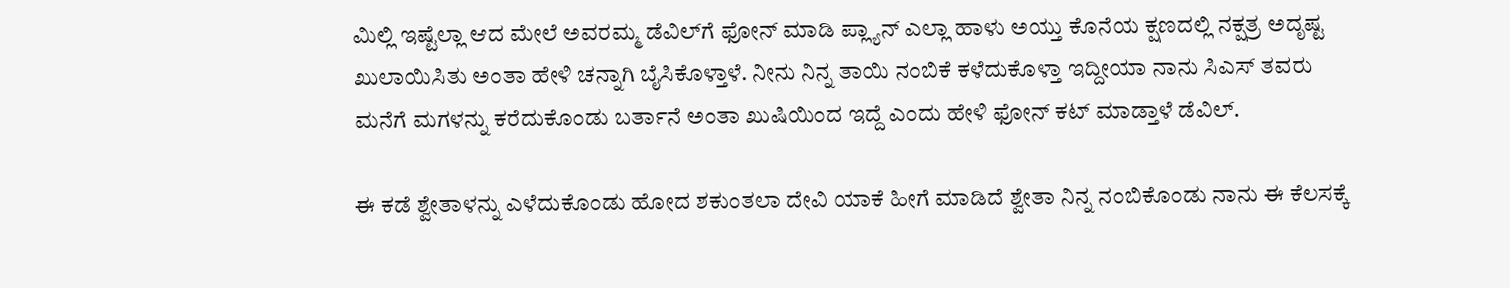ಮಿಲ್ಲಿ ಇಷ್ಟೆಲ್ಲಾ ಆದ ಮೇಲೆ ಅವರಮ್ಮ ಡೆವಿಲ್‌ಗೆ ಫೋನ್ ಮಾಡಿ ಪ್ಲ್ಯಾನ್ ಎಲ್ಲಾ ಹಾಳು ಅಯ್ತು ಕೊನೆಯ ಕ್ಷಣದಲ್ಲಿ ನಕ್ಷತ್ರ ಅದೃಷ್ಟ ಖುಲಾಯಿಸಿತು‌ ಅಂತಾ‌ ಹೇಳಿ ಚನ್ನಾಗಿ ಬೈಸಿಕೊಳ್ತಾಳೆ. ನೀನು ನಿನ್ನ ತಾಯಿ ನಂಬಿಕೆ ಕಳೆದುಕೊಳ್ತಾ ಇದ್ದೀಯಾ ನಾನು ಸಿಎಸ್ ತವರು ಮನೆಗೆ ಮಗಳನ್ನು ಕರೆದುಕೊಂಡು ಬರ್ತಾನೆ ಅಂತಾ ಖುಷಿಯಿಂದ ಇದ್ದೆ ಎಂದು ಹೇಳಿ ಫೋನ್ ಕಟ್ ಮಾಡ್ತಾಳೆ ಡೆವಿಲ್.

ಈ ಕಡೆ ಶ್ವೇತಾಳನ್ನು ಎಳೆದುಕೊಂಡು ಹೋದ ಶಕುಂತಲಾ ದೇವಿ ಯಾಕೆ ಹೀಗೆ ಮಾಡಿದೆ ಶ್ವೇತಾ ನಿನ್ನ ನಂಬಿಕೊಂಡು ನಾನು ಈ ಕೆಲಸಕ್ಕೆ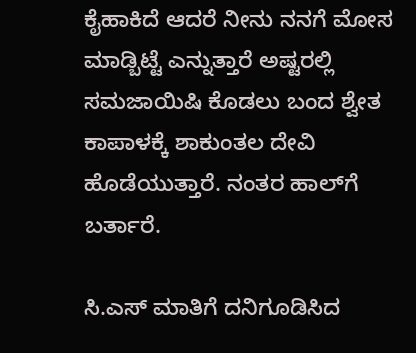ಕೈಹಾಕಿದೆ ಆದರೆ ನೀನು ನನಗೆ ಮೋಸ ಮಾಡ್ಬಿಟ್ಟೆ ಎನ್ನುತ್ತಾರೆ ಅಷ್ಟರಲ್ಲಿ ಸಮಜಾಯಿಷಿ ಕೊಡಲು ಬಂದ ಶ್ವೇತ ಕಾಪಾಳಕ್ಕೆ ‌ಶಾಕುಂತಲ ದೇವಿ ಹೊಡೆಯುತ್ತಾರೆ. ನಂತರ ಹಾಲ್‌ಗೆ ಬರ್ತಾರೆ.

ಸಿ.ಎಸ್ ಮಾತಿಗೆ ದನಿಗೂಡಿಸಿದ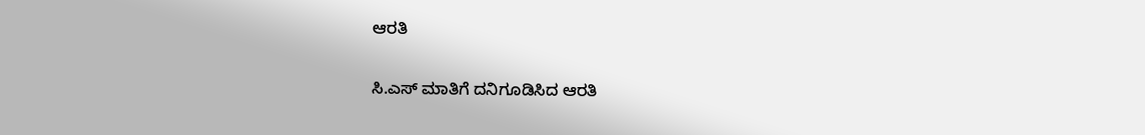ಆರತಿ

ಸಿ.ಎಸ್ ಮಾತಿಗೆ ದನಿಗೂಡಿಸಿದ ಆರತಿ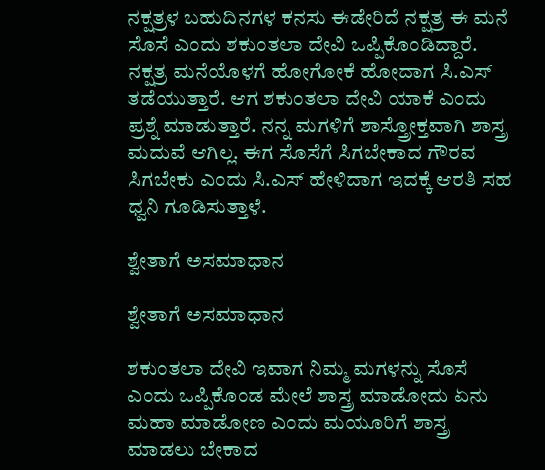ನಕ್ಷತ್ರಳ ಬಹುದಿನಗಳ ಕನಸು ಈಡೇರಿದೆ ನಕ್ಷತ್ರ ಈ ಮನೆ ಸೊಸೆ ಎಂದು ಶಕುಂತಲಾ ದೇವಿ ಒಪ್ಪಿಕೊಂಡಿದ್ದಾರೆ. ನಕ್ಷತ್ರ ಮನೆಯೊಳಗೆ ಹೋಗೋಕೆ ಹೋದಾಗ ಸಿ.ಎಸ್ ತಡೆಯುತ್ತಾರೆ. ಆಗ ಶಕುಂತಲಾ ದೇವಿ ಯಾಕೆ ಎಂದು ಪ್ರಶ್ನೆ ಮಾಡುತ್ತಾರೆ. ನನ್ನ ಮಗಳಿಗೆ ಶಾಸ್ತ್ರೋಕ್ತವಾಗಿ ಶಾಸ್ತ್ರ ಮದುವೆ ಆಗಿಲ್ಲ. ಈಗ ಸೊಸೆಗೆ ಸಿಗಬೇಕಾದ ಗೌರವ ಸಿಗಬೇಕು ಎಂದು ಸಿ.ಎಸ್ ಹೇಳಿದಾಗ ಇದಕ್ಕೆ ಆರತಿ ಸಹ ಧ್ವನಿ ಗೂಡಿಸುತ್ತಾಳೆ.

ಶ್ವೇತಾಗೆ ಅಸಮಾಧಾನ

ಶ್ವೇತಾಗೆ ಅಸಮಾಧಾನ

ಶಕುಂತಲಾ ದೇವಿ ಇವಾಗ ನಿಮ್ಮ ಮಗಳನ್ನು ಸೊಸೆ ಎಂದು ಒಪ್ಪಿಕೊಂಡ ಮೇಲೆ ಶಾಸ್ತ್ರ ಮಾಡೋದು ಏನು ಮಹಾ ಮಾಡೋಣ ಎಂದು ಮಯೂರಿಗೆ ಶಾಸ್ತ್ರ ಮಾಡಲು ಬೇಕಾದ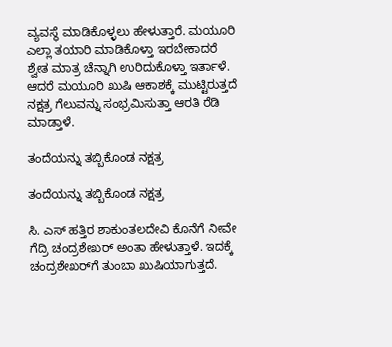ವ್ಯವಸ್ಥೆ ಮಾಡಿಕೊಳ್ಳಲು ಹೇಳುತ್ತಾರೆ. ಮಯೂರಿ ಎಲ್ಲಾ ತಯಾರಿ ಮಾಡಿಕೊಳ್ತಾ ಇರಬೇಕಾದರೆ ಶ್ವೇತ ಮಾತ್ರ ಚೆನ್ನಾಗಿ ಉರಿದುಕೊಳ್ತಾ ಇರ್ತಾಳೆ. ಆದರೆ ಮಯೂರಿ ಖುಷಿ ಆಕಾಶಕ್ಕೆ ಮುಟ್ಟಿರುತ್ತದೆ ನಕ್ಷತ್ರ ಗೆಲುವನ್ನು ಸಂಭ್ರಮಿಸುತ್ತಾ ಆರತಿ ರೆಡಿ ಮಾಡ್ತಾಳೆ.

ತಂದೆಯನ್ನು ತಬ್ಬಿಕೊಂಡ ನಕ್ಷತ್ರ

ತಂದೆಯನ್ನು ತಬ್ಬಿಕೊಂಡ ನಕ್ಷತ್ರ

ಸಿ. ಎಸ್ ಹತ್ತಿರ ಶಾಕುಂತಲದೇವಿ ಕೊನೆಗೆ ನೀವೇ ಗೆದ್ರಿ ಚಂದ್ರಶೇಖರ್ ಅಂತಾ ಹೇಳುತ್ತಾಳೆ. ಇದಕ್ಕೆ ಚಂದ್ರಶೇಖರ್‌ಗೆ ತುಂಬಾ ಖುಷಿಯಾಗುತ್ತದೆ.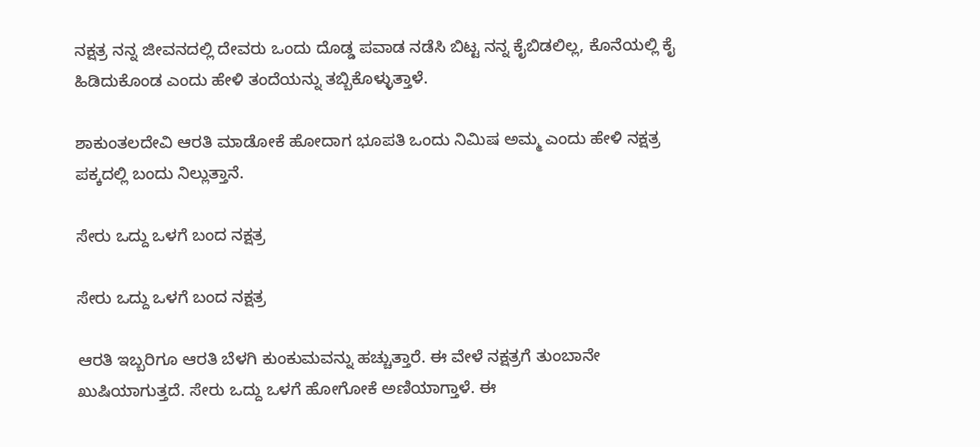ನಕ್ಷತ್ರ ನನ್ನ ಜೀವನದಲ್ಲಿ ದೇವರು ಒಂದು ದೊಡ್ಡ ಪವಾಡ ನಡೆಸಿ ಬಿಟ್ಟ ನನ್ನ ಕೈಬಿಡಲಿಲ್ಲ, ಕೊನೆಯಲ್ಲಿ ಕೈ ಹಿಡಿದುಕೊಂಡ ಎಂದು ಹೇಳಿ ತಂದೆಯನ್ನು ತಬ್ಬಿಕೊಳ್ಳುತ್ತಾಳೆ.

ಶಾಕುಂತಲದೇವಿ ಆರತಿ ಮಾಡೋಕೆ ಹೋದಾಗ ಭೂಪತಿ ಒಂದು ನಿಮಿಷ ಅಮ್ಮ ಎಂದು ಹೇಳಿ ನಕ್ಷತ್ರ ಪಕ್ಕದಲ್ಲಿ ಬಂದು ನಿಲ್ಲುತ್ತಾನೆ.

ಸೇರು ಒದ್ದು ಒಳಗೆ ಬಂದ ನಕ್ಷತ್ರ

ಸೇರು ಒದ್ದು ಒಳಗೆ ಬಂದ ನಕ್ಷತ್ರ

ಆರತಿ ಇಬ್ಬರಿಗೂ ಆರತಿ ಬೆಳಗಿ ಕುಂಕುಮವನ್ನು ಹಚ್ಚುತ್ತಾರೆ. ಈ ವೇಳೆ ನಕ್ಷತ್ರಗೆ ತುಂಬಾನೇ ಖುಷಿಯಾಗುತ್ತದೆ. ಸೇರು ಒದ್ದು ಒಳಗೆ ಹೋಗೋಕೆ ಅಣಿಯಾಗ್ತಾಳೆ. ಈ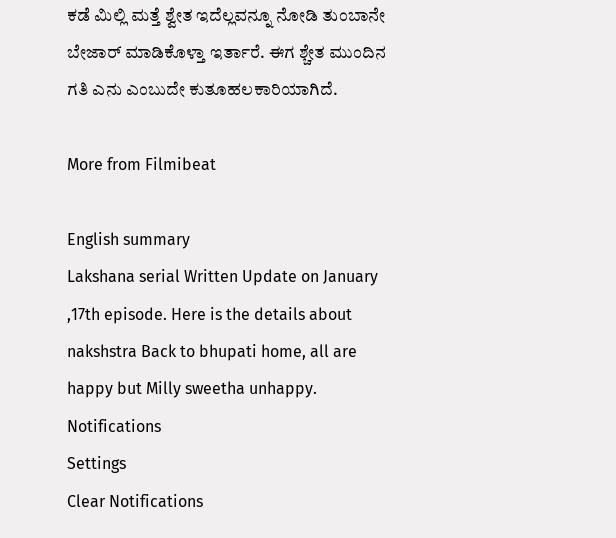ಕಡೆ ಮಿಲ್ಲಿ ಮತ್ತೆ ಶ್ವೇತ ಇದೆಲ್ಲವನ್ನೂ ನೋಡಿ ತುಂಬಾನೇ ಬೇಜಾರ್ ಮಾಡಿಕೊಳ್ತಾ ಇರ್ತಾರೆ. ಈಗ ಶ್ಚೇತ ಮುಂದಿನ ಗತಿ ಎನು ಎಂಬುದೇ ಕುತೂಹಲಕಾರಿಯಾಗಿದೆ.

More from Filmibeat

English summary
Lakshana serial Written Update on January ,17th episode. Here is the details about nakshstra Back to bhupati home, all are happy but Milly sweetha unhappy.
Notifications
Settings
Clear Notifications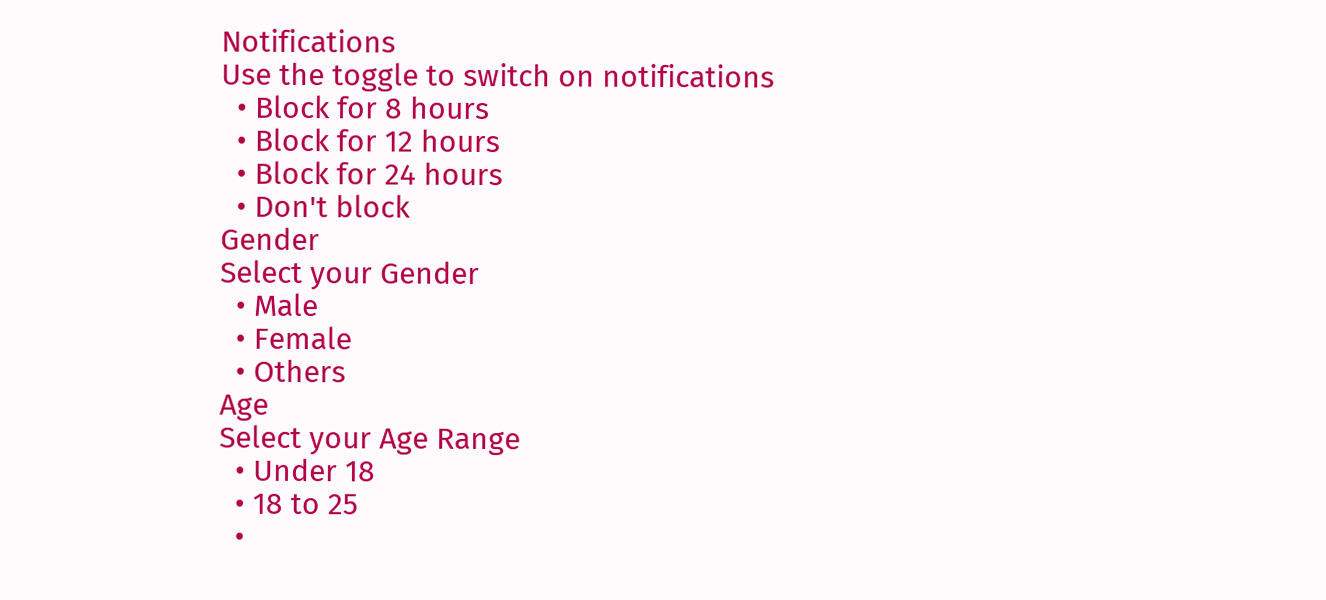Notifications
Use the toggle to switch on notifications
  • Block for 8 hours
  • Block for 12 hours
  • Block for 24 hours
  • Don't block
Gender
Select your Gender
  • Male
  • Female
  • Others
Age
Select your Age Range
  • Under 18
  • 18 to 25
  •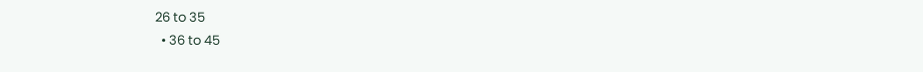26 to 35
  • 36 to 45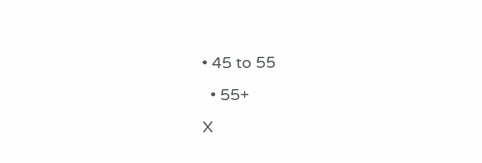• 45 to 55
  • 55+
X